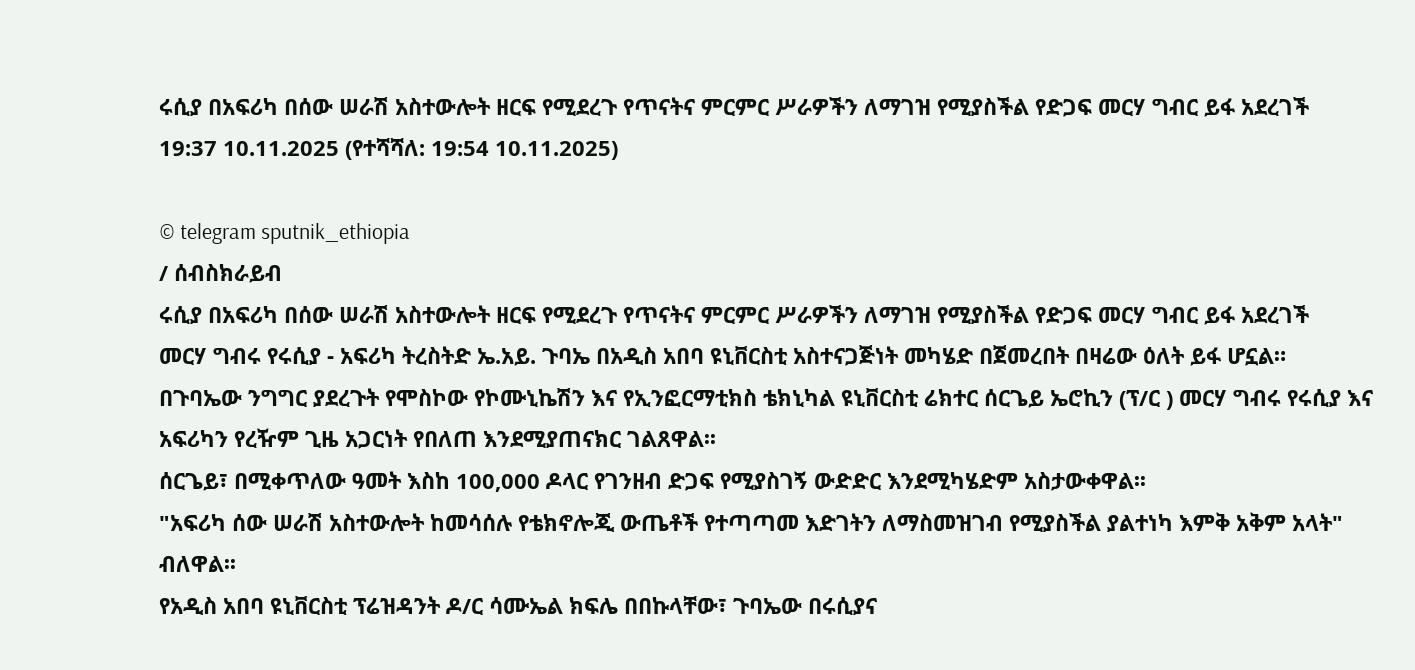ሩሲያ በአፍሪካ በሰው ሠራሽ አስተውሎት ዘርፍ የሚደረጉ የጥናትና ምርምር ሥራዎችን ለማገዝ የሚያስችል የድጋፍ መርሃ ግብር ይፋ አደረገች
19:37 10.11.2025 (የተሻሻለ: 19:54 10.11.2025)

© telegram sputnik_ethiopia
/ ሰብስክራይብ
ሩሲያ በአፍሪካ በሰው ሠራሽ አስተውሎት ዘርፍ የሚደረጉ የጥናትና ምርምር ሥራዎችን ለማገዝ የሚያስችል የድጋፍ መርሃ ግብር ይፋ አደረገች
መርሃ ግብሩ የሩሲያ - አፍሪካ ትረስትድ ኤ.አይ. ጉባኤ በአዲስ አበባ ዩኒቨርስቲ አስተናጋጅነት መካሄድ በጀመረበት በዛሬው ዕለት ይፋ ሆኗል።
በጉባኤው ንግግር ያደረጉት የሞስኮው የኮሙኒኬሽን እና የኢንፎርማቲክስ ቴክኒካል ዩኒቨርስቲ ሬክተር ሰርጌይ ኤሮኪን (ፕ/ር ) መርሃ ግብሩ የሩሲያ እና አፍሪካን የረዥም ጊዜ አጋርነት የበለጠ እንደሚያጠናክር ገልጸዋል፡፡
ሰርጌይ፣ በሚቀጥለው ዓመት እስከ 100,000 ዶላር የገንዘብ ድጋፍ የሚያስገኝ ውድድር እንደሚካሄድም አስታውቀዋል፡፡
"አፍሪካ ሰው ሠራሽ አስተውሎት ከመሳሰሉ የቴክኖሎጂ ውጤቶች የተጣጣመ እድገትን ለማስመዝገብ የሚያስችል ያልተነካ እምቅ አቅም አላት" ብለዋል፡፡
የአዲስ አበባ ዩኒቨርስቲ ፕሬዝዳንት ዶ/ር ሳሙኤል ክፍሌ በበኩላቸው፣ ጉባኤው በሩሲያና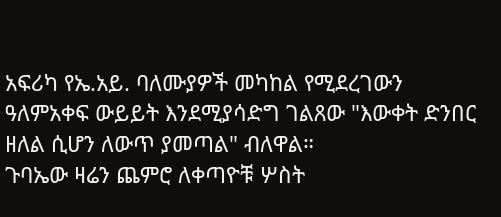አፍሪካ የኤ.አይ. ባለሙያዎች መካከል የሚደረገውን ዓለምአቀፍ ውይይት እንደሚያሳድግ ገልጸው "እውቀት ድንበር ዘለል ሲሆን ለውጥ ያመጣል" ብለዋል።
ጉባኤው ዛሬን ጨምሮ ለቀጣዮቹ ሦስት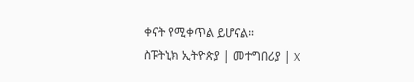ቀናት የሚቀጥል ይሆናል።
ስፑትኒክ ኢትዮጵያ | መተግበሪያ | X